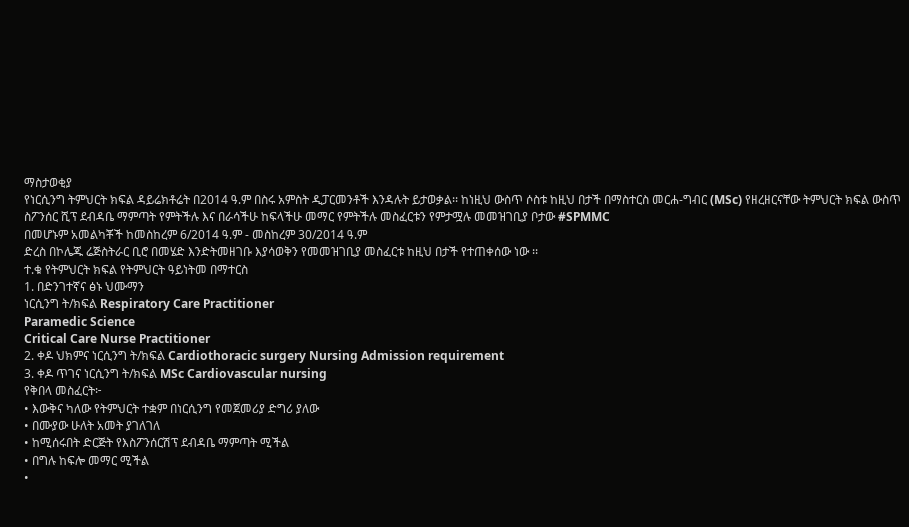ማስታወቂያ
የነርሲንግ ትምህርት ክፍል ዳይሬክቶሬት በ2014 ዓ.ም በስሩ አምስት ዲፓርመንቶች እንዳሉት ይታወቃል፡፡ ከነዚህ ውስጥ ሶስቱ ከዚህ በታች በማስተርስ መርሐ-ግብር (MSc) የዘረዘርናቸው ትምህርት ክፍል ውስጥ ስፖንሰር ሺፕ ደብዳቤ ማምጣት የምትችሉ እና በራሳችሁ ከፍላችሁ መማር የምትችሉ መስፈርቱን የምታሟሉ መመዝገቢያ ቦታው #SPMMC
በመሆኑም አመልካቾች ከመስከረም 6/2014 ዓ.ም - መስከረም 30/2014 ዓ.ም
ድረስ በኮሌጁ ሬጅስትራር ቢሮ በመሄድ እንድትመዘገቡ እያሳወቅን የመመዝገቢያ መስፈርቱ ከዚህ በታች የተጠቀሰው ነው ፡፡
ተ.ቁ የትምህርት ክፍል የትምህርት ዓይነትመ በማተርስ
1. በድንገተኛና ፅኑ ህሙማን
ነርሲንግ ት/ክፍል Respiratory Care Practitioner
Paramedic Science
Critical Care Nurse Practitioner
2. ቀዶ ህክምና ነርሲንግ ት/ክፍል Cardiothoracic surgery Nursing Admission requirement
3. ቀዶ ጥገና ነርሲንግ ት/ክፍል MSc Cardiovascular nursing
የቅበላ መስፈርት፦
• እውቅና ካለው የትምህርት ተቋም በነርሲንግ የመጀመሪያ ድግሪ ያለው
• በሙያው ሁለት አመት ያገለገለ
• ከሚሰሩበት ድርጅት የእስፖንሰርሽፕ ደብዳቤ ማምጣት ሚችል
• በግሉ ከፍሎ መማር ሚችል
•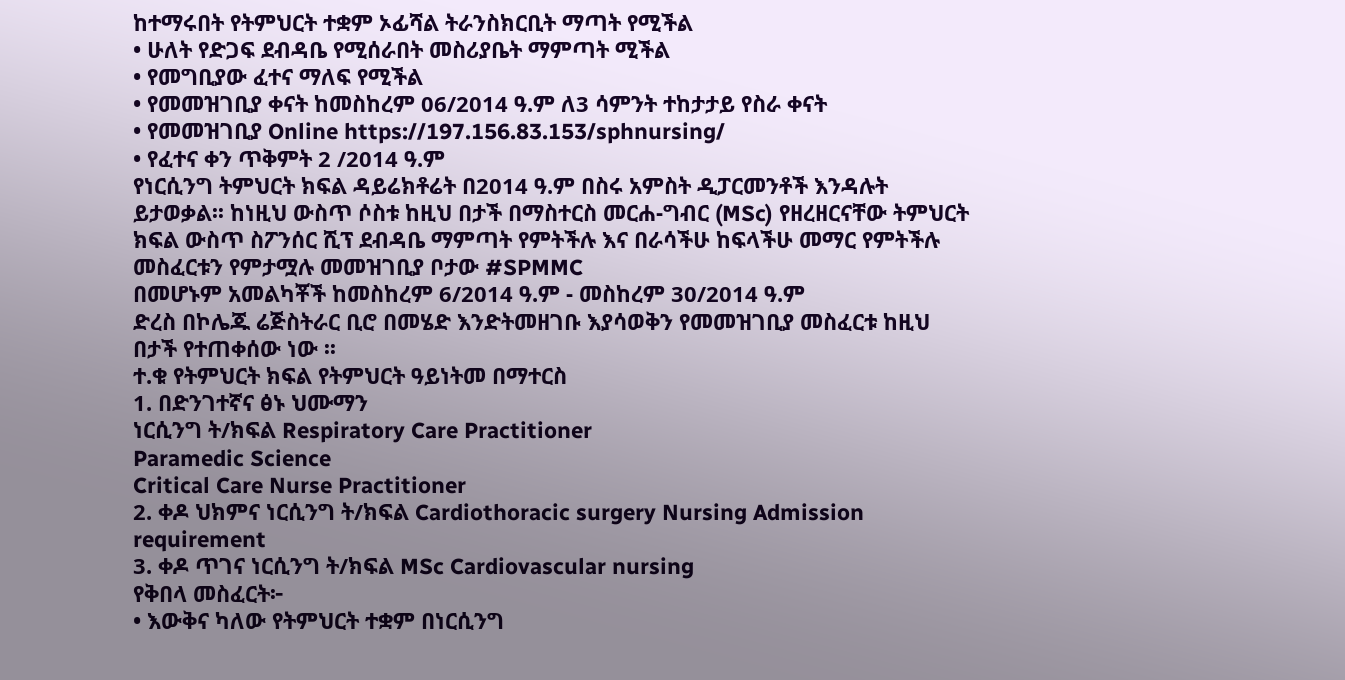ከተማሩበት የትምህርት ተቋም ኦፊሻል ትራንስክርቢት ማጣት የሚችል
• ሁለት የድጋፍ ደብዳቤ የሚሰራበት መስሪያቤት ማምጣት ሚችል
• የመግቢያው ፈተና ማለፍ የሚችል
• የመመዝገቢያ ቀናት ከመስከረም 06/2014 ዓ.ም ለ3 ሳምንት ተከታታይ የስራ ቀናት
• የመመዝገቢያ Online https://197.156.83.153/sphnursing/
• የፈተና ቀን ጥቅምት 2 /2014 ዓ.ም
የነርሲንግ ትምህርት ክፍል ዳይሬክቶሬት በ2014 ዓ.ም በስሩ አምስት ዲፓርመንቶች እንዳሉት ይታወቃል፡፡ ከነዚህ ውስጥ ሶስቱ ከዚህ በታች በማስተርስ መርሐ-ግብር (MSc) የዘረዘርናቸው ትምህርት ክፍል ውስጥ ስፖንሰር ሺፕ ደብዳቤ ማምጣት የምትችሉ እና በራሳችሁ ከፍላችሁ መማር የምትችሉ መስፈርቱን የምታሟሉ መመዝገቢያ ቦታው #SPMMC
በመሆኑም አመልካቾች ከመስከረም 6/2014 ዓ.ም - መስከረም 30/2014 ዓ.ም
ድረስ በኮሌጁ ሬጅስትራር ቢሮ በመሄድ እንድትመዘገቡ እያሳወቅን የመመዝገቢያ መስፈርቱ ከዚህ በታች የተጠቀሰው ነው ፡፡
ተ.ቁ የትምህርት ክፍል የትምህርት ዓይነትመ በማተርስ
1. በድንገተኛና ፅኑ ህሙማን
ነርሲንግ ት/ክፍል Respiratory Care Practitioner
Paramedic Science
Critical Care Nurse Practitioner
2. ቀዶ ህክምና ነርሲንግ ት/ክፍል Cardiothoracic surgery Nursing Admission requirement
3. ቀዶ ጥገና ነርሲንግ ት/ክፍል MSc Cardiovascular nursing
የቅበላ መስፈርት፦
• እውቅና ካለው የትምህርት ተቋም በነርሲንግ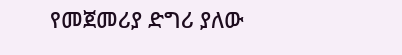የመጀመሪያ ድግሪ ያለው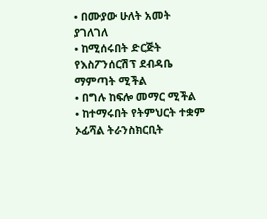• በሙያው ሁለት አመት ያገለገለ
• ከሚሰሩበት ድርጅት የእስፖንሰርሽፕ ደብዳቤ ማምጣት ሚችል
• በግሉ ከፍሎ መማር ሚችል
• ከተማሩበት የትምህርት ተቋም ኦፊሻል ትራንስክርቢት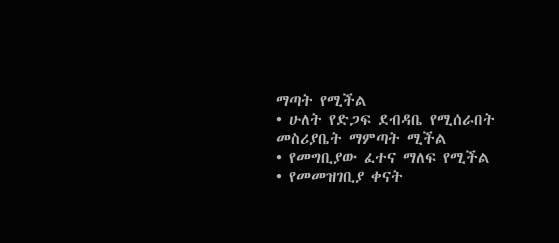ማጣት የሚችል
• ሁለት የድጋፍ ደብዳቤ የሚሰራበት መስሪያቤት ማምጣት ሚችል
• የመግቢያው ፈተና ማለፍ የሚችል
• የመመዝገቢያ ቀናት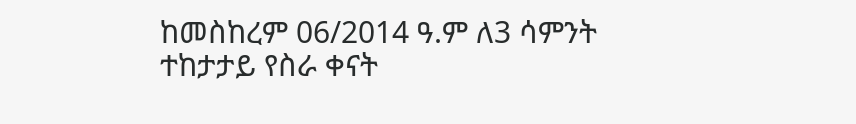ከመስከረም 06/2014 ዓ.ም ለ3 ሳምንት ተከታታይ የስራ ቀናት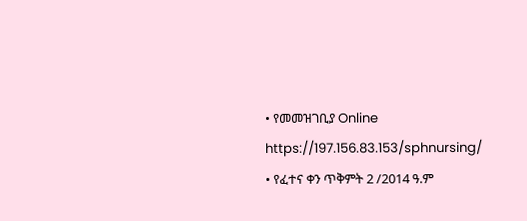• የመመዝገቢያ Online https://197.156.83.153/sphnursing/
• የፈተና ቀን ጥቅምት 2 /2014 ዓ.ም